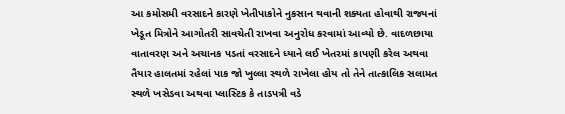આ કમોસમી વરસાદને કારણે ખેતીપાકોને નુકસાન થવાની શક્યતા હોવાથી રાજ્યનાં ખેડૂત મિત્રોને આગોતરી સાવચેતી રાખવા અનુરોધ કરવામાં આવ્યો છે. વાદળછાયા વાતાવરણ અને અચાનક પડતાં વરસાદને ધ્યાને લઈ ખેતરમાં કાપણી કરેલ અથવા તૈયાર હાલતમાં રહેલાં પાક જો ખુલ્લા સ્થળે રાખેલા હોય તો તેને તાત્કાલિક સલામત સ્થળે ખસેડવા અથવા પ્લાસ્ટિક કે તાડપત્રી વડે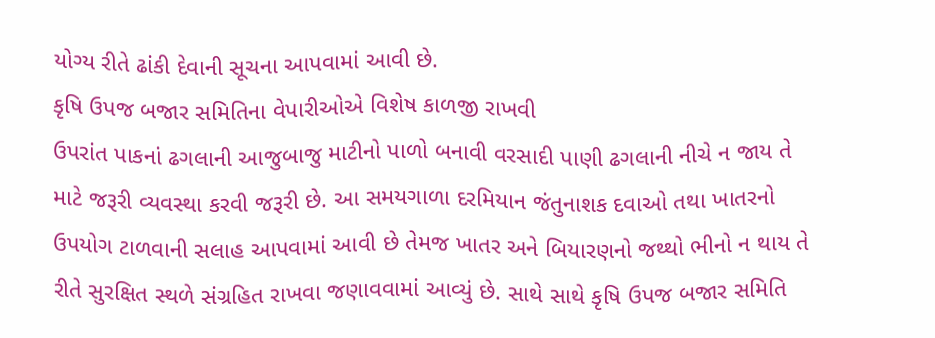યોગ્ય રીતે ઢાંકી દેવાની સૂચના આપવામાં આવી છે.
કૃષિ ઉપજ બજાર સમિતિના વેપારીઓએ વિશેષ કાળજી રાખવી
ઉપરાંત પાકનાં ઢગલાની આજુબાજુ માટીનો પાળો બનાવી વરસાદી પાણી ઢગલાની નીચે ન જાય તે માટે જરૂરી વ્યવસ્થા કરવી જરૂરી છે. આ સમયગાળા દરમિયાન જંતુનાશક દવાઓ તથા ખાતરનો ઉપયોગ ટાળવાની સલાહ આપવામાં આવી છે તેમજ ખાતર અને બિયારણનો જથ્થો ભીનો ન થાય તે રીતે સુરક્ષિત સ્થળે સંગ્રહિત રાખવા જણાવવામાં આવ્યું છે. સાથે સાથે કૃષિ ઉપજ બજાર સમિતિ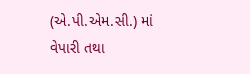(એ.પી.એમ.સી.) માં વેપારી તથા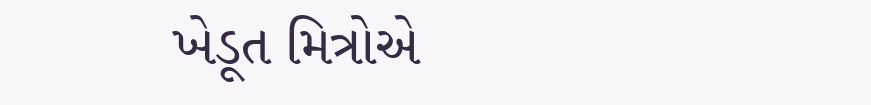ખેડૂત મિત્રોએ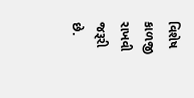વિશેષ કાળજી રાખવી જરૂરી છે.